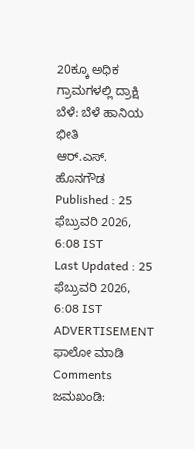20ಕ್ಕೂ ಅಧಿಕ ಗ್ರಾಮಗಳಲ್ಲಿ ದ್ರಾಕ್ಷಿ ಬೆಳೆ: ಬೆಳೆ ಹಾನಿಯ ಭೀತಿ
ಆರ್.ಎಸ್. ಹೊನಗೌಡ
Published : 25 ಫೆಬ್ರುವರಿ 2026, 6:08 IST
Last Updated : 25 ಫೆಬ್ರುವರಿ 2026, 6:08 IST
ADVERTISEMENT
ಫಾಲೋ ಮಾಡಿ
Comments
ಜಮಖಂಡಿ: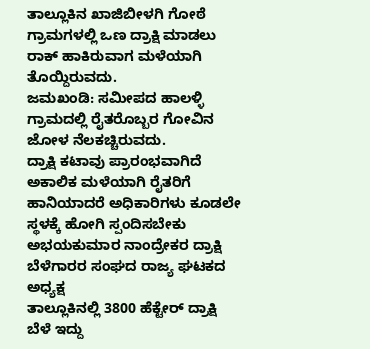ತಾಲ್ಲೂಕಿನ ಖಾಜಿಬೀಳಗಿ ಗೋಠೆ ಗ್ರಾಮಗಳಲ್ಲಿ ಒಣ ದ್ರಾಕ್ಷಿ ಮಾಡಲು ರಾಕ್ ಹಾಕಿರುವಾಗ ಮಳೆಯಾಗಿ ತೊಯ್ದಿರುವದು.
ಜಮಖಂಡಿ: ಸಮೀಪದ ಹಾಲಳ್ಳಿ ಗ್ರಾಮದಲ್ಲಿ ರೈತರೊಬ್ಬರ ಗೋವಿನ ಜೋಳ ನೆಲಕಚ್ಚಿರುವದು.
ದ್ರಾಕ್ಷಿ ಕಟಾವು ಪ್ರಾರಂಭವಾಗಿದೆ ಅಕಾಲಿಕ ಮಳೆಯಾಗಿ ರೈತರಿಗೆ ಹಾನಿಯಾದರೆ ಅಧಿಕಾರಿಗಳು ಕೂಡಲೇ ಸ್ಥಳಕ್ಕೆ ಹೋಗಿ ಸ್ಪಂದಿಸಬೇಕು
ಅಭಯಕುಮಾರ ನಾಂದ್ರೇಕರ ದ್ರಾಕ್ಷಿ ಬೆಳೆಗಾರರ ಸಂಘದ ರಾಜ್ಯ ಘಟಕದ ಅಧ್ಯಕ್ಷ
ತಾಲ್ಲೂಕಿನಲ್ಲಿ 3800 ಹೆಕ್ಟೇರ್ ದ್ರಾಕ್ಷಿ ಬೆಳೆ ಇದ್ದು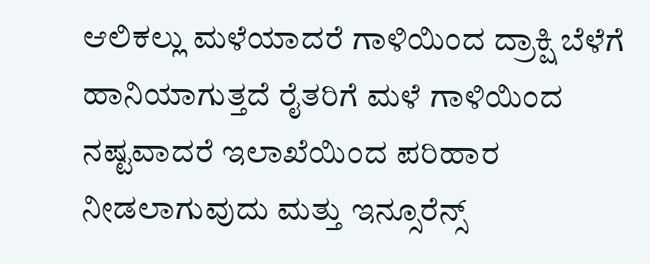ಆಲಿಕಲ್ಲು ಮಳೆಯಾದರೆ ಗಾಳಿಯಿಂದ ದ್ರಾಕ್ಷಿ ಬೆಳೆಗೆ ಹಾನಿಯಾಗುತ್ತದೆ ರೈತರಿಗೆ ಮಳೆ ಗಾಳಿಯಿಂದ ನಷ್ಟವಾದರೆ ಇಲಾಖೆಯಿಂದ ಪರಿಹಾರ ನೀಡಲಾಗುವುದು ಮತ್ತು ಇನ್ಸೂರೆನ್ಸ್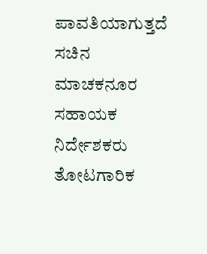ಪಾವತಿಯಾಗುತ್ತದೆ
ಸಚಿನ ಮಾಚಕನೂರ ಸಹಾಯಕ ನಿರ್ದೇಶಕರು ತೋಟಗಾರಿಕ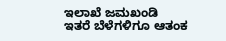ಇಲಾಖೆ ಜಮಖಂಡಿ
ಇತರೆ ಬೆಳೆಗಳಿಗೂ ಆತಂಕ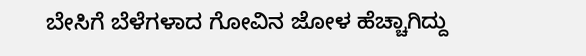ಬೇಸಿಗೆ ಬೆಳೆಗಳಾದ ಗೋವಿನ ಜೋಳ ಹೆಚ್ಚಾಗಿದ್ದು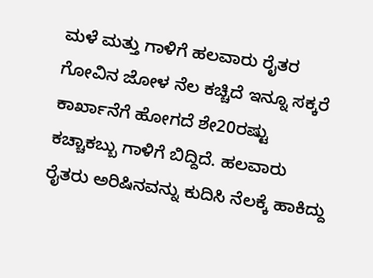ಮಳೆ ಮತ್ತು ಗಾಳಿಗೆ ಹಲವಾರು ರೈತರ ಗೋವಿನ ಜೋಳ ನೆಲ ಕಚ್ಚಿದೆ ಇನ್ನೂ ಸಕ್ಕರೆ ಕಾರ್ಖಾನೆಗೆ ಹೋಗದೆ ಶೇ20ರಷ್ಟು ಕಚ್ಚಾಕಬ್ಬು ಗಾಳಿಗೆ ಬಿದ್ದಿದೆ. ಹಲವಾರು ರೈತರು ಅರಿಷಿನವನ್ನು ಕುದಿಸಿ ನೆಲಕ್ಕೆ ಹಾಕಿದ್ದು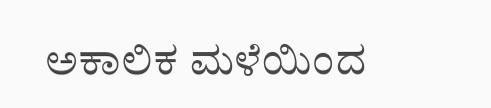ಅಕಾಲಿಕ ಮಳೆಯಿಂದ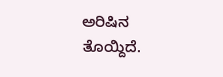ಅರಿಷಿನ ತೊಯ್ದಿದೆ.